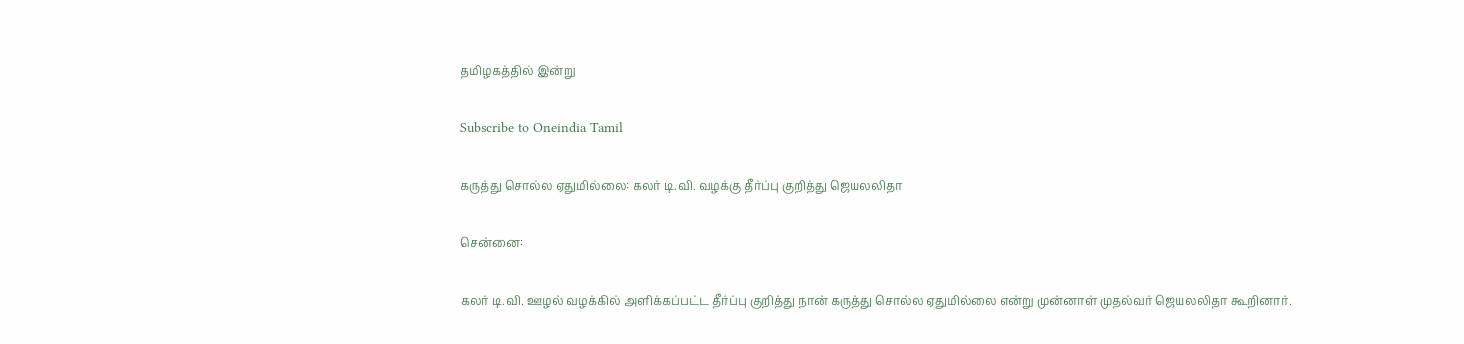தமிழகத்தில் இன்று

Subscribe to Oneindia Tamil

கருத்து சொல்ல ஏதுமில்லை: கலர் டி.வி. வழக்கு தீர்ப்பு குறித்து ஜெயலலிதா

சென்னை:

கலர் டி.வி. ஊழல் வழக்கில் அளிக்கப்பட்ட தீர்ப்பு குறித்து நான் கருத்து சொல்ல ஏதுமில்லை என்று முன்னாள் முதல்வர் ஜெயலலிதா கூறினார்.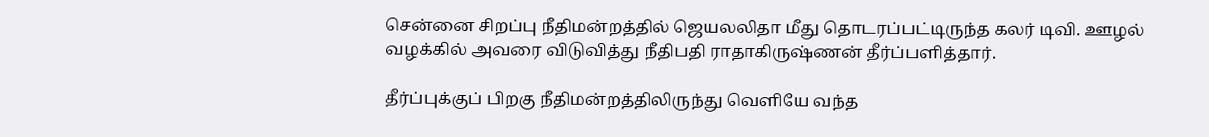சென்னை சிறப்பு நீதிமன்றத்தில் ஜெயலலிதா மீது தொடரப்பட்டிருந்த கலர் டிவி. ஊழல் வழக்கில் அவரை விடுவித்து நீதிபதி ராதாகிருஷ்ணன் தீர்ப்பளித்தார்.

தீர்ப்புக்குப் பிறகு நீதிமன்றத்திலிருந்து வெளியே வந்த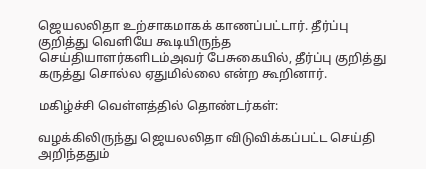ஜெயலலிதா உற்சாகமாகக் காணப்பட்டார். தீர்ப்பு குறித்து வெளியே கூடியிருந்த செய்தியாளர்களிடம்அவர் பேசுகையில், தீர்ப்பு குறித்து கருத்து சொல்ல ஏதுமில்லை என்ற கூறினார்.

மகிழ்ச்சி வெள்ளத்தில் தொண்டர்கள்:

வழக்கிலிருந்து ஜெயலலிதா விடுவிக்கப்பட்ட செய்தி அறிந்ததும்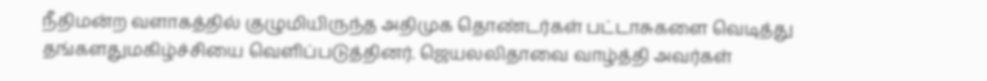நீதிமன்ற வளாகத்தில் குழுமியிருந்த அதிமுக தொண்டர்கள் பட்டாசுகளை வெடித்து தங்களதுமகிழ்ச்சியை வெளிப்படுத்தினர். ஜெயலலிதாவை வாழ்த்தி அவர்கள்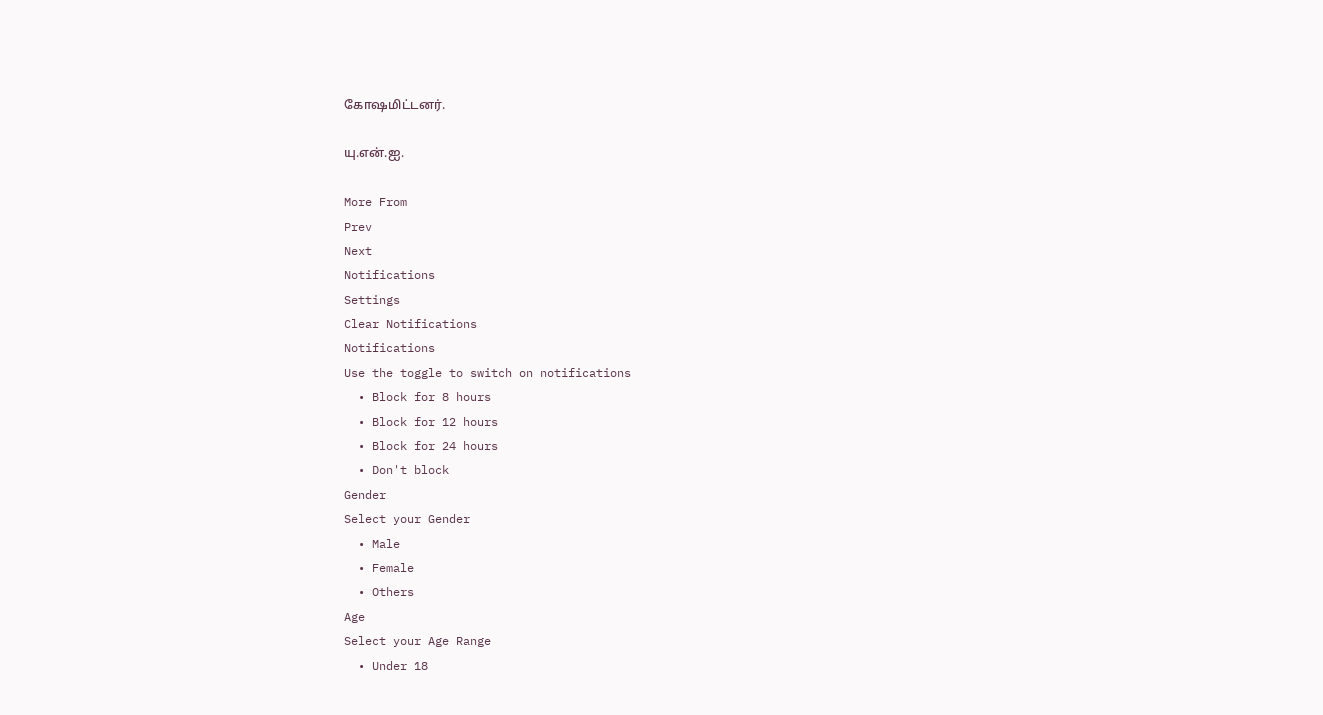கோஷமிட்டனர்.

யு.என்.ஐ.

More From
Prev
Next
Notifications
Settings
Clear Notifications
Notifications
Use the toggle to switch on notifications
  • Block for 8 hours
  • Block for 12 hours
  • Block for 24 hours
  • Don't block
Gender
Select your Gender
  • Male
  • Female
  • Others
Age
Select your Age Range
  • Under 18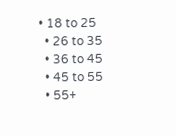• 18 to 25
  • 26 to 35
  • 36 to 45
  • 45 to 55
  • 55+